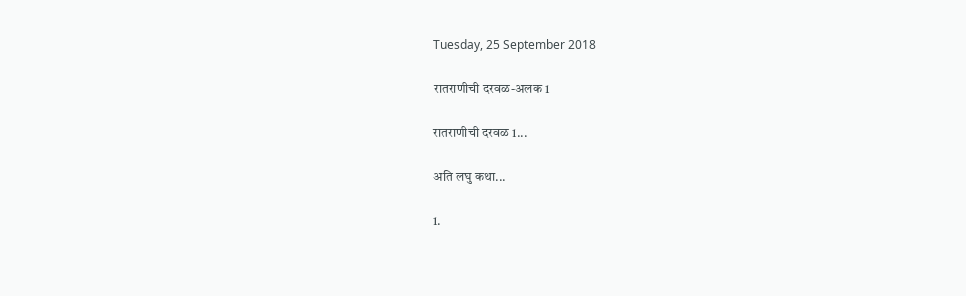Tuesday, 25 September 2018

रातराणीची दरवळ-अलक 1

रातराणीची दरवळ 1...

अति लघु कथा...

1.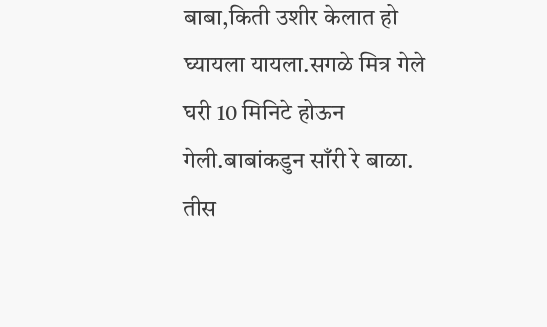बाबा,किती उशीर केलात हो घ्यायला यायला.सगळे मित्र गेले घरी 10 मिनिटे होऊन गेली.बाबांकडुन साँरी रे बाळा.
तीस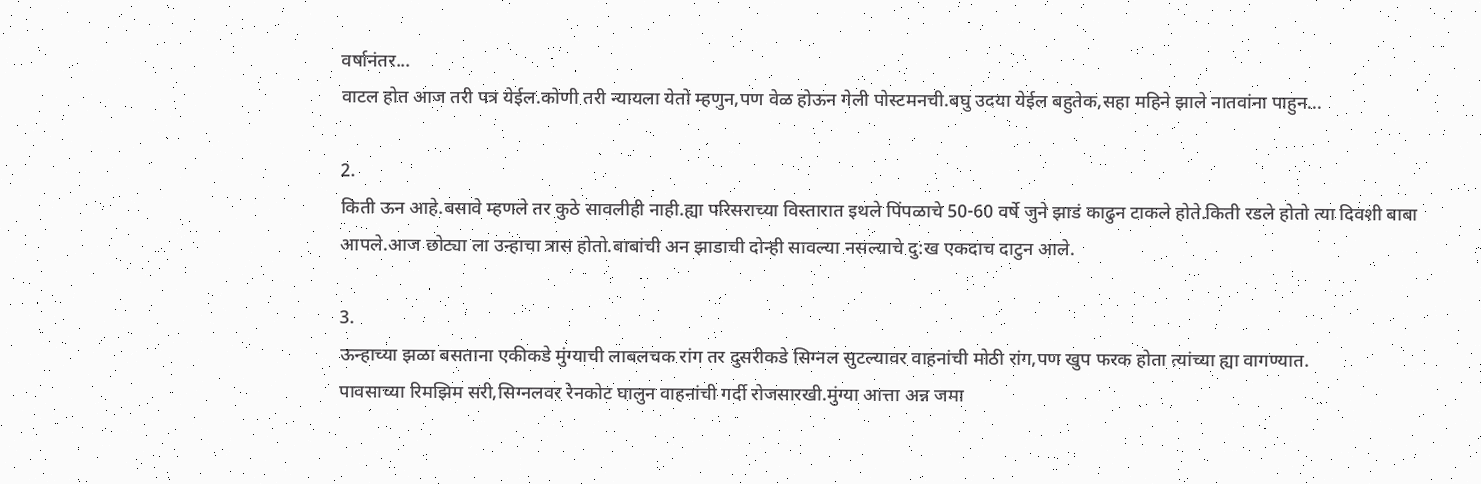वर्षानंतर...
वाटल होत आज तरी पत्र येईल.कोणी तरी न्यायला येतो म्हणुन,पण वेळ होऊन गेली पोस्टमनची.बघु उदया येईल बहुतेक,सहा महिने झाले नातवांना पाहुन...

2.
किती ऊन आहे.बसावे म्हणले तर कुठे सावलीही नाही.ह्या परिसराच्या विस्तारात इथले पिंपळाचे 50-60 वर्षे जुने झाडं काढुन टाकले होते.किती रडले होतो त्या दिवशी बाबा आपले.आज छोट्या ला उन्हाचा त्रास होतो.बाबांची अन झाडाची दोन्ही सावल्या नसल्याचे दु:ख एकदाच दाटुन आले.

3.
ऊन्हाच्या झळा बसताना एकीकडे मुंग्याची लाबलचक रांग तर दुसरीकडे सिग्नल सुटल्यावर वाहनांची मोठी रांग,पण खुप फरक होता त्यांच्या ह्या वागण्यात.
पावसाच्या रिमझिम सरी,सिग्नलवर रेनकोट घालुन वाहनांची गर्दी रोजसारखी.मुंग्या आत्ता अन्न जमा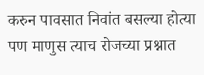करुन पावसात निवांत बसल्या होत्या पण माणुस त्याच रोजच्या प्रश्नात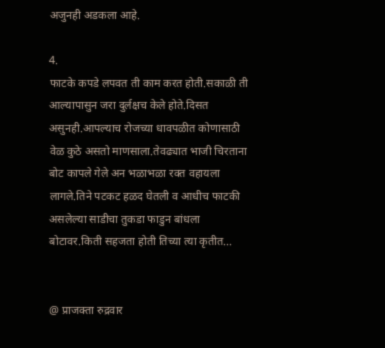अजुनही अडकला आहे.

4.
फाटके कपडे लपवत ती काम करत होती.सकाळी ती आल्यापासुन जरा दुर्लक्षच केले होते.दिसत असुनही.आपल्याच रोजच्या धावपळीत कोणासाठी वेळ कुठे असतो माणसाला.तेवढ्यात भाजी चिरताना बोट कापले गेले अन भळाभळा रक्त वहायला लागले.तिने पटकट हळद घेतली व आधीच फाटकी असलेल्या साडीचा तुकडा फाडुन बांधला बोटावर.किती सहजता होती तिच्या त्या कृतीत...


@ प्राजक्ता रुद्रवार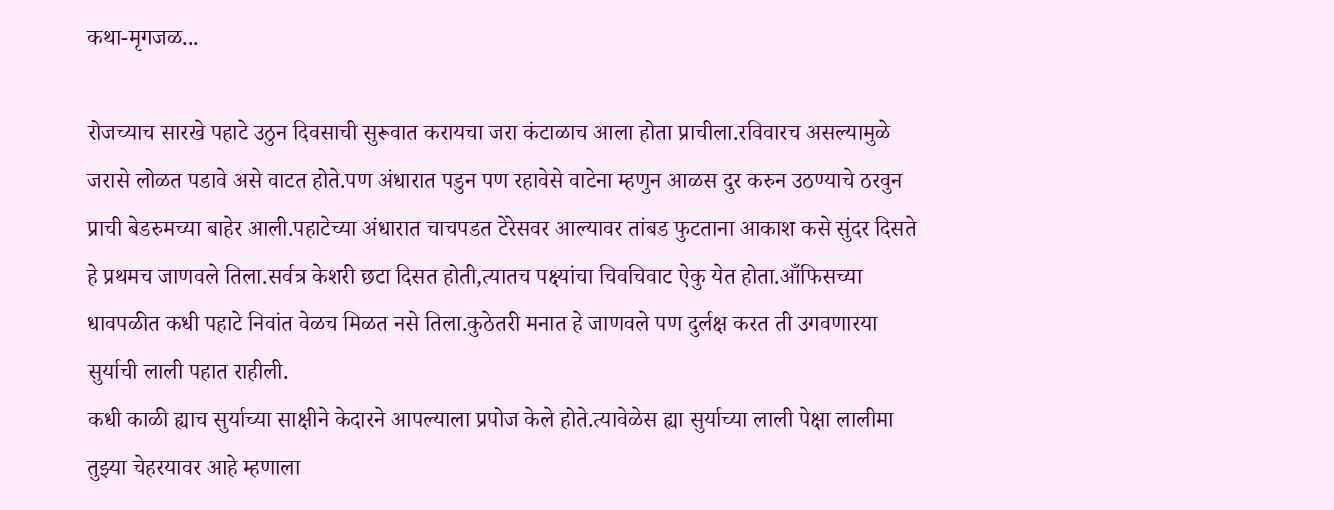कथा-मृगजळ...

रोजच्याच सारखे पहाटे उठुन दिवसाची सुरूवात करायचा जरा कंटाळाच आला होता प्राचीला.रविवारच असल्यामुळे जरासे लोळत पडावे असे वाटत होते.पण अंधारात पडुन पण रहावेसे वाटेना म्हणुन आळस दुर करुन उठण्याचे ठरवुन प्राची बेडरुमच्या बाहेर आली.पहाटेच्या अंधारात चाचपडत टेरेसवर आल्यावर तांबड फुटताना आकाश कसे सुंदर दिसते हे प्रथमच जाणवले तिला.सर्वत्र केशरी छटा दिसत होती,त्यातच पक्ष्यांचा चिवचिवाट ऐकु येत होता.आँफिसच्या धावपळीत कधी पहाटे निवांत वेळच मिळत नसे तिला.कुठेतरी मनात हे जाणवले पण दुर्लक्ष करत ती उगवणारया सुर्याची लाली पहात राहीली.
कधी काळी ह्याच सुर्याच्या साक्षीने केदारने आपल्याला प्रपोज केले होते.त्यावेळेस ह्या सुर्याच्या लाली पेक्षा लालीमा तुझ्या चेहरयावर आहे म्हणाला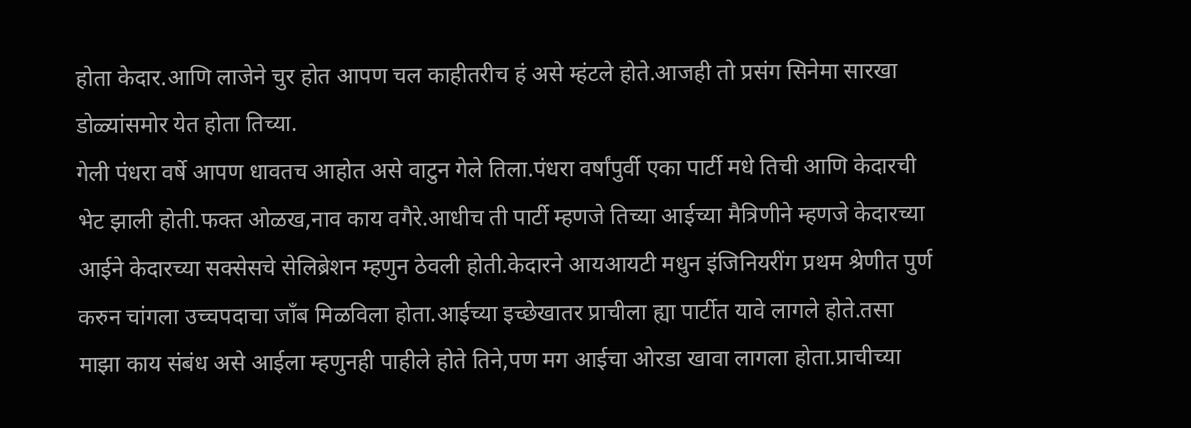होता केदार.आणि लाजेने चुर होत आपण चल काहीतरीच हं असे म्हंटले होते.आजही तो प्रसंग सिनेमा सारखा डोळ्यांसमोर येत होता तिच्या.
गेली पंधरा वर्षे आपण धावतच आहोत असे वाटुन गेले तिला.पंधरा वर्षांपुर्वी एका पार्टी मधे तिची आणि केदारची भेट झाली होती.फक्त ओळख,नाव काय वगैरे.आधीच ती पार्टी म्हणजे तिच्या आईच्या मैत्रिणीने म्हणजे केदारच्या आईने केदारच्या सक्सेसचे सेलिब्रेशन म्हणुन ठेवली होती.केदारने आयआयटी मधुन इंजिनियरींग प्रथम श्रेणीत पुर्ण करुन चांगला उच्चपदाचा जाँब मिळविला होता.आईच्या इच्छेखातर प्राचीला ह्या पार्टीत यावे लागले होते.तसा माझा काय संबंध असे आईला म्हणुनही पाहीले होते तिने,पण मग आईचा ओरडा खावा लागला होता.प्राचीच्या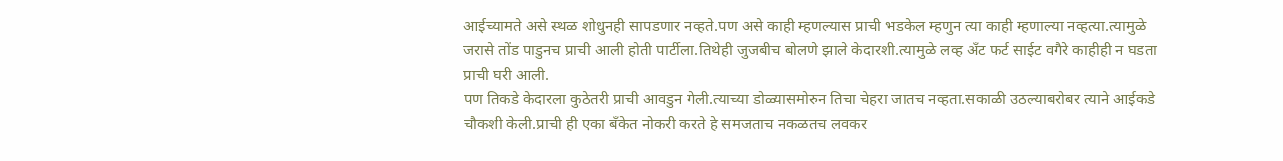आईच्यामते असे स्थळ शोधुनही सापडणार नव्हते.पण असे काही म्हणल्यास प्राची भडकेल म्हणुन त्या काही म्हणाल्या नव्हत्या.त्यामुळे जरासे तोंड पाडुनच प्राची आली होती पार्टीला.तिथेही जुजबीच बोलणे झाले केदारशी.त्यामुळे लव्ह अँट फर्ट साईट वगैरे काहीही न घडता प्राची घरी आली.
पण तिकडे केदारला कुठेतरी प्राची आवडुन गेली.त्याच्या डोळ्यासमोरुन तिचा चेहरा जातच नव्हता.सकाळी उठल्याबरोबर त्याने आईकडे चौकशी केली.प्राची ही एका बँकेत नोकरी करते हे समजताच नकळतच लवकर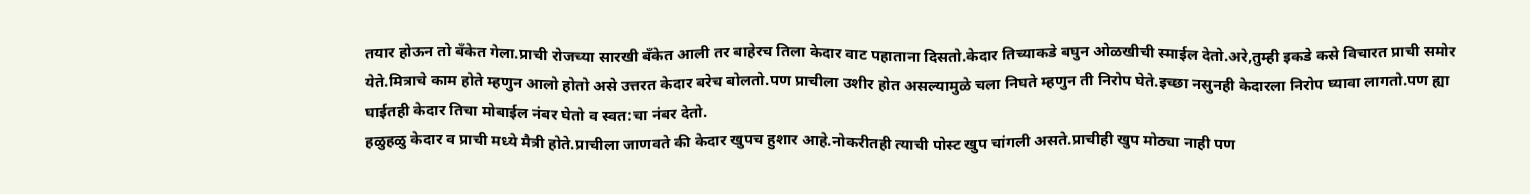तयार होऊन तो बँकेत गेला.प्राची रोजच्या सारखी बँकेत आली तर बाहेरच तिला केदार वाट पहाताना दिसतो.केदार तिच्याकडे बघुन ओळखीची स्माईल देतो.अरे,तुम्ही इकडे कसे विचारत प्राची समोर येते.मित्राचे काम होते म्हणुन आलो होतो असे उत्तरत केदार बरेच बोलतो.पण प्राचीला उशीर होत असल्यामुळे चला निघते म्हणुन ती निरोप घेते.इच्छा नसुनही केदारला निरोप घ्यावा लागतो.पण ह्या घाईतही केदार तिचा मोबाईल नंबर घेतो व स्वत:चा नंबर देतो.
हळुहळु केदार व प्राची मध्ये मैत्री होते.प्राचीला जाणवते की केदार खुपच हुशार आहे.नोकरीतही त्याची पोस्ट खुप चांगली असते.प्राचीही खुप मोठ्या नाही पण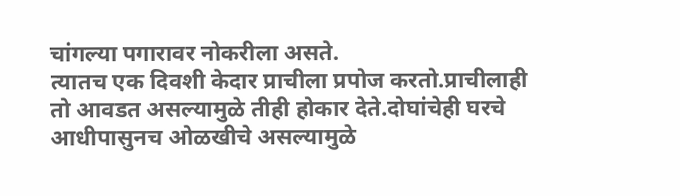चांगल्या पगारावर नोकरीला असते.
त्यातच एक दिवशी केदार प्राचीला प्रपोज करतो.प्राचीलाही तो आवडत असल्यामुळे तीही होकार देते.दोघांचेही घरचे आधीपासुनच ओळखीचे असल्यामुळे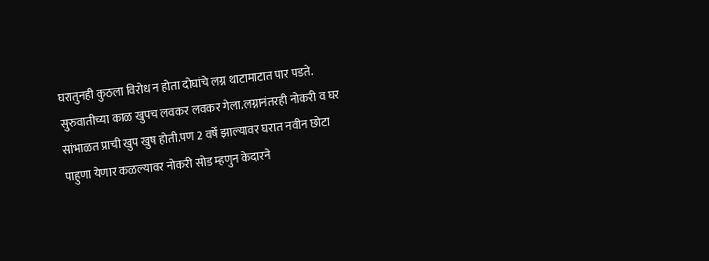घरातुनही कुठला विरोध न होता दोघांचे लग्न थाटामाटात पार पडते.
सुरुवातीच्या काळ खुपच लवकर लवकर गेला.लग्नानंतरही नोकरी व घर सांभाळत प्राची खुप खुष होती.पण 2 वर्षे झाल्यावर घरात नवीन छोटा पाहुणा येणार कळल्यावर नोकरी सोड म्हणुन केदारने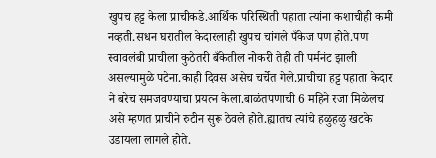खुपच हट्ट केला प्राचीकडे.आर्थिक परिस्थिती पहाता त्यांना कशाचीही कमी नव्हती.सधन घरातील केदारलाही खुपच चांगले पँकेज पण होते.पण स्वावलंबी प्राचीला कुठेतरी बँकेतील नोकरी तेही ती पर्मनंट झाली असल्यामुळे पटेना.काही दिवस असेच चर्चेत गेले.प्राचीचा हट्ट पहाता केदार ने बरेच समजवण्याचा प्रयत्न केला.बाळंतपणाची 6 महिने रजा मिळेलच असे म्हणत प्राचीने रुटीन सुरू ठेवले होते.ह्यातच त्यांचे हळुहळु खटके उडायला लागले होते.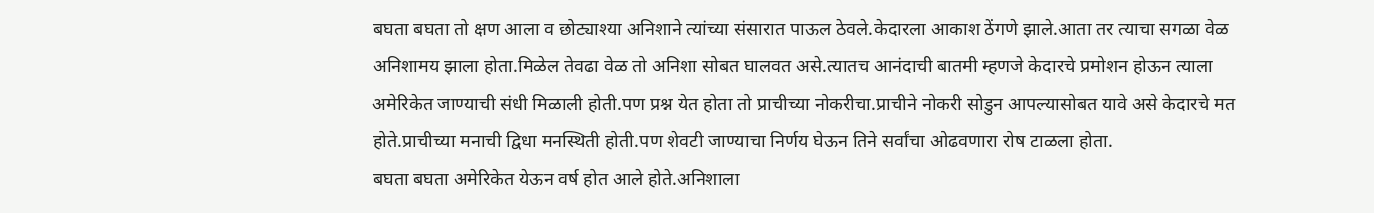बघता बघता तो क्षण आला व छोट्याश्या अनिशाने त्यांच्या संसारात पाऊल ठेवले.केदारला आकाश ठेंगणे झाले.आता तर त्याचा सगळा वेळ अनिशामय झाला होता.मिळेल तेवढा वेळ तो अनिशा सोबत घालवत असे.त्यातच आनंदाची बातमी म्हणजे केदारचे प्रमोशन होऊन त्याला अमेरिकेत जाण्याची संधी मिळाली होती.पण प्रश्न येत होता तो प्राचीच्या नोकरीचा.प्राचीने नोकरी सोडुन आपल्यासोबत यावे असे केदारचे मत होते.प्राचीच्या मनाची द्विधा मनस्थिती होती.पण शेवटी जाण्याचा निर्णय घेऊन तिने सर्वांचा ओढवणारा रोष टाळला होता.
बघता बघता अमेरिकेत येऊन वर्ष होत आले होते.अनिशाला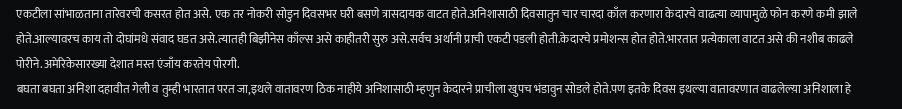एकटीला सांभाळताना तारेवरची कसरत होत असे. एक तर नोकरी सोडुन दिवसभर घरी बसणे त्रासदायक वाटत होते.अनिशासाठी दिवसातुन चार चारदा काँल करणारा केदारचे वाढत्या व्यापामुळे फोन करणे कमी झाले होते.आल्यावरच काय तो दोघांमधे संवाद घडत असे.त्यातही बिझीनेस काँल्स असे काहीतरी सुरु असे.सर्वच अर्थानी प्राची एकटी पडली होती.केदारचे प्रमोशन्स होत होते.भारतात प्रत्येकाला वाटत असे की नशीब काढले पोरीने.अमेरिकेसारख्या देशात मस्त एंजाँय करतेय पोरगी.
बघता बघता अनिशा दहावीत गेली व तुम्ही भारतात परत जा,इथले वातावरण ठिक नाहीये अनिशासाठी म्हणुन केदारने प्राचीला खुपच भंडावुन सोडले होते.पण इतके दिवस इथल्या वातावरणात वाढलेल्य़ा अनिशाला हे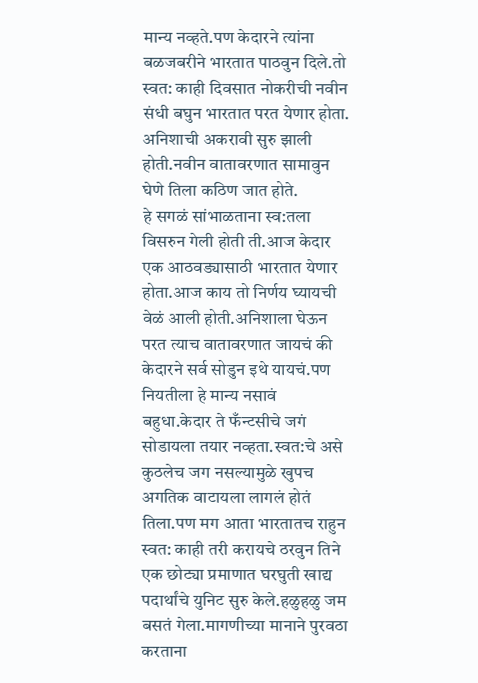मान्य नव्हते.पण केदारने त्यांना बळजबरीने भारतात पाठवुन दिले.तो स्वत: काही दिवसात नोकरीची नवीन संधी बघुन भारतात परत येणार होता.
अनिशाची अकरावी सुरु झाली होती.नवीन वातावरणात सामावुन घेणे तिला कठिण जात होते.
हे सगळं सांभाळताना स्व:तला विसरुन गेली होती ती.आज केदार एक आठवड्यासाठी भारतात येणार होता.आज काय तो निर्णय घ्यायची वेळं आली होती.अनिशाला घेऊन परत त्याच वातावरणात जायचं की केदारने सर्व सोडुन इथे यायचं.पण नियतीला हे मान्य नसावं बहुधा.केदार ते फँन्टसीचे जगं सोडायला तयार नव्हता.स्वत:चे असे कुठलेच जग नसल्यामुळे खुपच अगतिक वाटायला लागलं होतं तिला.पण मग आता भारतातच राहुन स्वत: काही तरी करायचे ठरवुन तिने एक छोट्या प्रमाणात घरघुती खाद्य पदार्थांचे युनिट सुरु केले.हळुहळु जम बसतं गेला.मागणीच्या मानाने पुरवठा करताना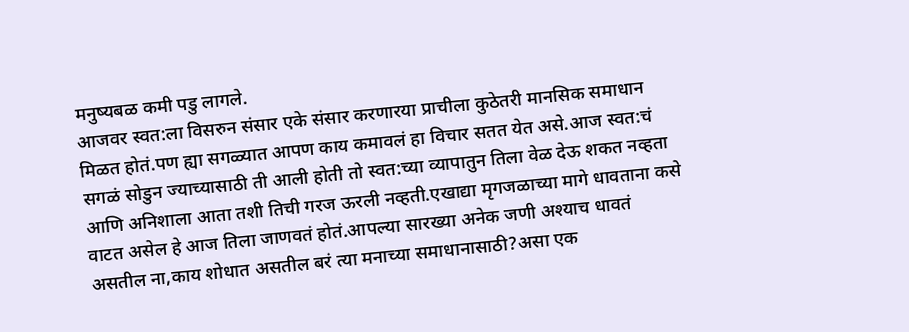मनुष्यबळ कमी पडु लागले.
आजवर स्वत:ला विसरुन संसार एके संसार करणारया प्राचीला कुठेतरी मानसिक समाधान मिळत होतं.पण ह्या सगळ्यात आपण काय कमावलं हा विचार सतत येत असे.आज स्वत:चं सगळं सोडुन ज्याच्यासाठी ती आली होती तो स्वत:च्या व्यापातुन तिला वेळ देऊ शकत नव्हता आणि अनिशाला आता तशी तिची गरज ऊरली नव्हती.एखाद्या मृगजळाच्या मागे धावताना कसे वाटत असेल हे आज तिला जाणवतं होतं.आपल्या सारख्या अनेक जणी अश्याच धावतं असतील ना,काय शोधात असतील बरं त्या मनाच्या समाधानासाठी?असा एक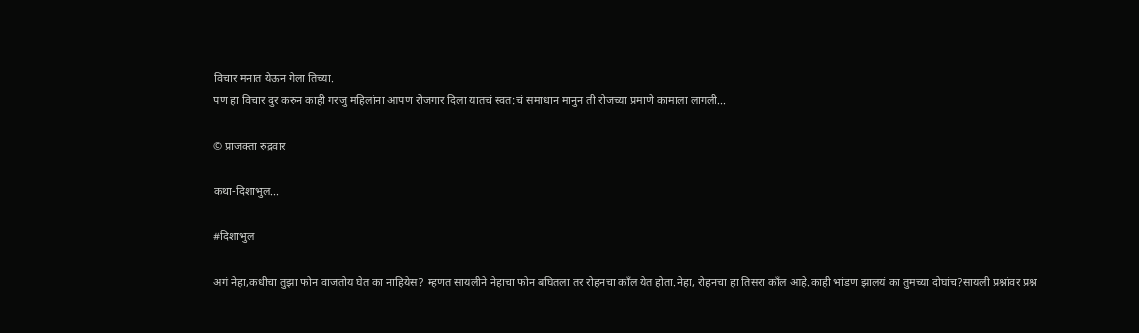विचार मनात येऊन गेला तिच्या.
पण हा विचार दुर करुन काही गरजु महिलांना आपण रोजगार दिला यातचं स्वत:चं समाधान मानुन ती रोजच्या प्रमाणे कामाला लागली...

© प्राजक्ता रुद्रवार

कथा-दिशाभुल...

#दिशाभुल

अगं नेहा,कधीचा तुझा फोन वाजतोय घेत का नाहियेस? म्हणत सायलीने नेहाचा फोन बघितला तर रोहनचा काँल येत होता.नेहा, रोहनचा हा तिसरा काँल आहे.काही भांडण झालयं का तुमच्या दोघांच?सायली प्रश्नांवर प्रश्न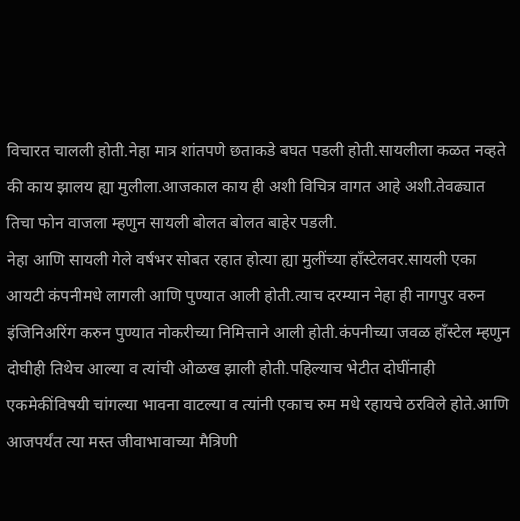विचारत चालली होती.नेहा मात्र शांतपणे छताकडे बघत पडली होती.सायलीला कळत नव्हते की काय झालय ह्या मुलीला.आजकाल काय ही अशी विचित्र वागत आहे अशी.तेवढ्यात तिचा फोन वाजला म्हणुन सायली बोलत बोलत बाहेर पडली.
नेहा आणि सायली गेले वर्षभर सोबत रहात होत्या ह्या मुलींच्या हाँस्टेलवर.सायली एका आयटी कंपनीमधे लागली आणि पुण्यात आली होती.त्याच दरम्यान नेहा ही नागपुर वरुन इंजिनिअरिंग करुन पुण्यात नोकरीच्या निमित्ताने आली होती.कंपनीच्या जवळ हाँस्टेल म्हणुन दोघीही तिथेच आल्या व त्यांची ओळख झाली होती.पहिल्याच भेटीत दोघींनाही एकमेकींविषयी चांगल्या भावना वाटल्या व त्यांनी एकाच रुम मधे रहायचे ठरविले होते.आणि आजपर्यंत त्या मस्त जीवाभावाच्या मैत्रिणी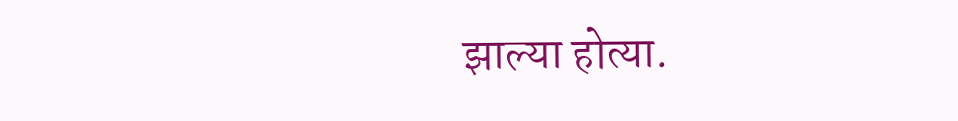झाल्या होत्या.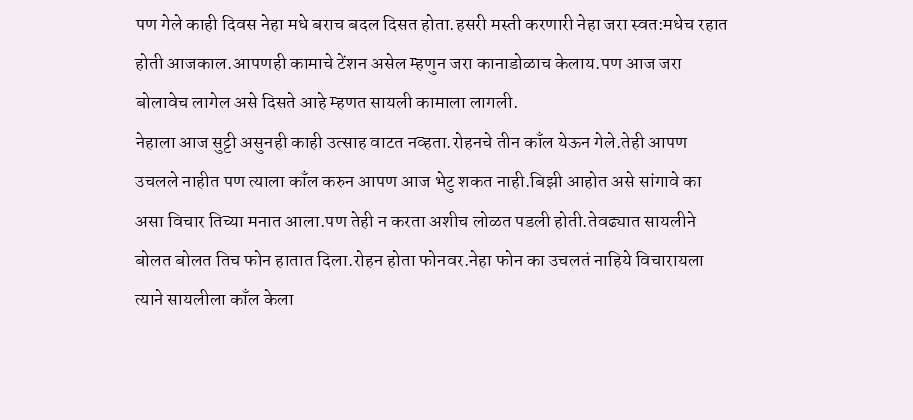पण गेले काही दिवस नेहा मधे बराच बदल दिसत होता.हसरी मस्ती करणारी नेहा जरा स्वत:मधेच रहात होती आजकाल.आपणही कामाचे टेंशन असेल म्हणुन जरा कानाडोळाच केलाय.पण आज जरा बोलावेच लागेल असे दिसते आहे म्हणत सायली कामाला लागली.
नेहाला आज सुट्टी असुनही काही उत्साह वाटत नव्हता.रोहनचे तीन काँल येऊन गेले.तेही आपण उचलले नाहीत पण त्याला काँल करुन आपण आज भेटु शकत नाही.बिझी आहोत असे सांगावे का असा विचार तिच्या मनात आला.पण तेही न करता अशीच लोळत पडली होती.तेवढ्यात सायलीने बोलत बोलत तिच फोन हातात दिला.रोहन होता फोनवर.नेहा फोन का उचलतं नाहिये विचारायला त्याने सायलीला काँल केला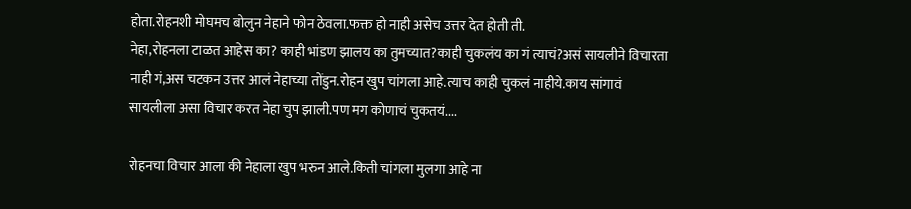होता.रोहनशी मोघमच बोलुन नेहाने फोन ठेवला.फक्त हो नाही असेच उत्तर देत होती ती.
नेहा,रोहनला टाळत आहेस का? काही भांडण झालय का तुमच्यात?काही चुकलंय का गं त्याचं?असं सायलीने विचारता नाही गं,अस चटकन उत्तर आलं नेहाच्या तोंडुन.रोहन खुप चांगला आहे.त्याच काही चुकलं नाहीये.काय सांगावं सायलीला असा विचार करत नेहा चुप झाली.पण मग कोणाचं चुकतयं....

रोहनचा विचार आला की नेहाला खुप भरुन आले.किती चांगला मुलगा आहे ना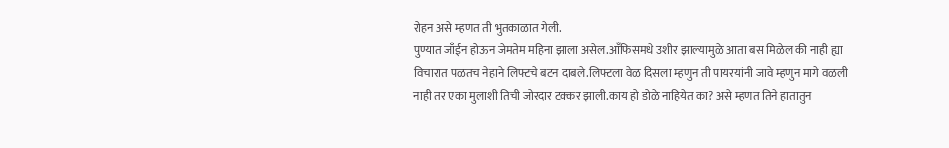रोहन असे म्हणत ती भुतकाळात गेली.
पुण्यात जाँईन होऊन जेमतेम महिना झाला असेल.आँफिसमधे उशीर झाल्यामुळे आता बस मिळेल की नाही ह्या विचारात पळतच नेहाने लिफ्टचे बटन दाबले.लिफ्टला वेळ दिसला म्हणुन ती पायरयांनी जावे म्हणुन मागे वळली नाही तर एका मुलाशी तिची जोरदार टक्कर झाली.काय हो डोळे नाहियेत का? असे म्हणत तिने हातातुन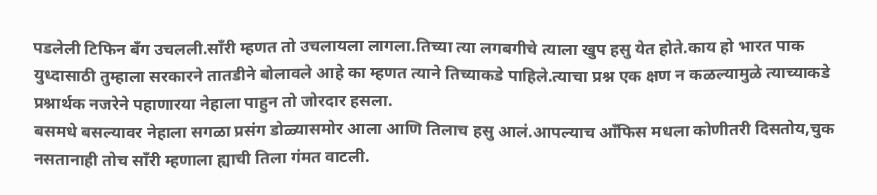पडलेली टिफिन बँग उचलली.साँरी म्हणत तो उचलायला लागला.तिच्या त्या लगबगीचे त्याला खुप हसु येत होते.काय हो भारत पाक युध्दासाठी तुम्हाला सरकारने तातडीने बोलावले आहे का म्हणत त्याने तिच्याकडे पाहिले.त्याचा प्रश्न एक क्षण न कळल्यामुळे त्याच्याकडे प्रश्नार्थक नजरेने पहाणारया नेहाला पाहुन तो जोरदार हसला.
बसमधे बसल्यावर नेहाला सगळा प्रसंग डोळ्यासमोर आला आणि तिलाच हसु आलं.आपल्याच आँफिस मधला कोणीतरी दिसतोय,चुक नसतानाही तोच साँरी म्हणाला ह्याची तिला गंमत वाटली.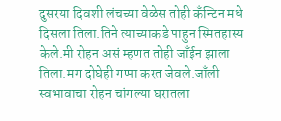दुसरया दिवशी लंचच्या वेळेस तोही कँन्टिन मधे दिसला तिला.तिने त्याच्याकडे पाहुन स्मितहास्य केले.मी रोहन असं म्हणत तोही जाँईन झाला तिला.मग दोघेही गप्पा करत जेवले.जाँली स्वभावाचा रोहन चांगल्या घरातला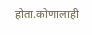होता.कोणालाही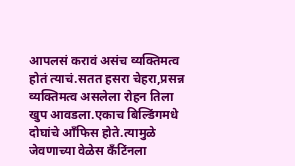आपलसं करावं असंच व्यक्तिमत्व होतं त्याचं.सतत हसरा चेहरा,प्रसन्न व्यक्तिमत्व असलेला रोहन तिला खुप आवडला.एकाच बिल्डिंगमधे दोघांचे आँफिस होते.त्यामुळे जेवणाच्या वेळेस कँटिंनला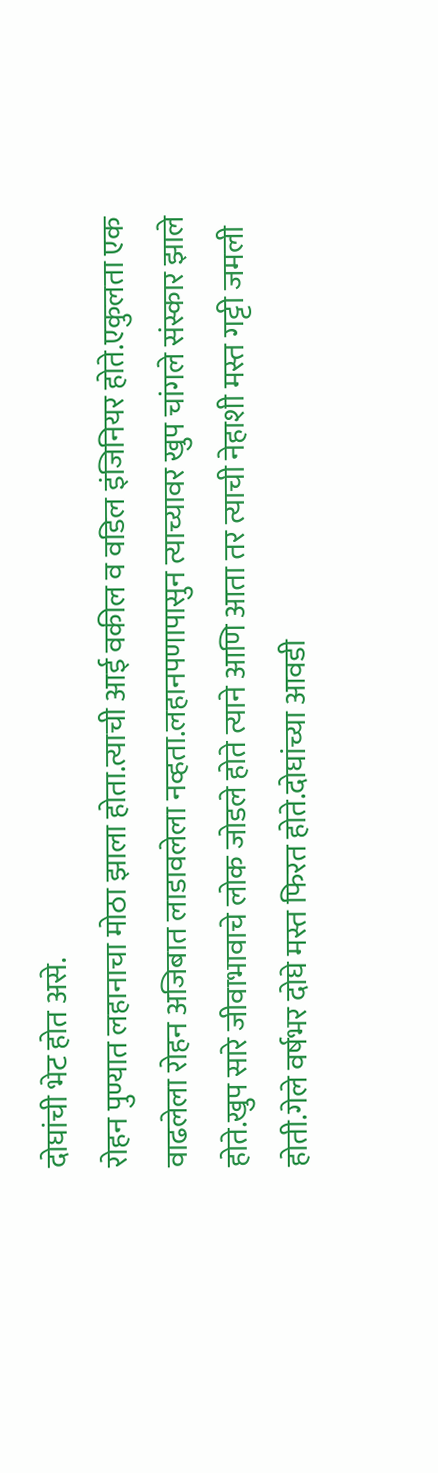दोघांची भेट होत असे.
रोहन पुण्यात लहानाचा मोठा झाला होता.त्याची आई वकील व वडिल इंजिनियर होते.एकुलता एक वाढलेला रोहन अजिबात लाडावलेला नव्हता.लहानपणापासुन त्याच्यावर खुप चांगले संस्कार झाले होते.खुप सारे जीवाभावाचे लोक जोडले होते त्याने आणि आता तर त्याची नेहाशी मस्त गट्टी जमली होती.गेले वर्षभर दोघे मस्त फिरत होते.दोघांच्या आवडी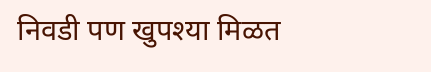निवडी पण खुपश्या मिळत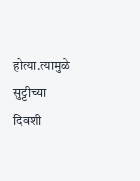होत्या.त्यामुळे सुट्टीच्या दिवशी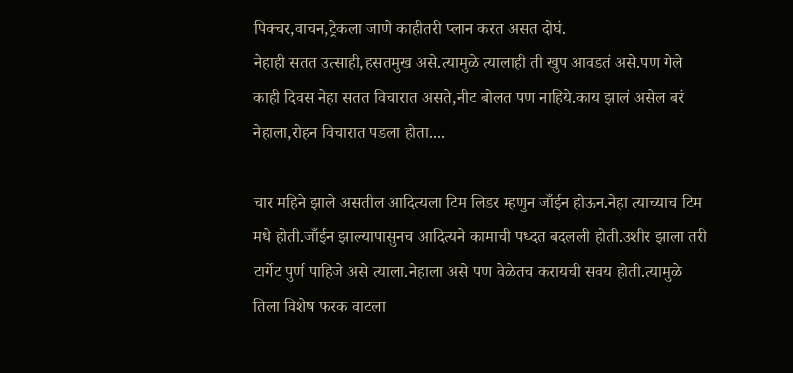पिक्चर,वाचन,ट्रेकला जाणे काहीतरी प्लान करत असत दोघं.
नेहाही सतत उत्साही,हसतमुख असे.त्यामुळे त्यालाही ती खुप आवडतं असे.पण गेले काही दिवस नेहा सतत विचारात असते,नीट बोलत पण नाहिये.काय झालं असेल बरं नेहाला,रोहन विचारात पडला होता....

चार महिने झाले असतील आदित्यला टिम लिडर म्हणुन जाँईन होऊन.नेहा त्याच्याच टिम मधे होती.जाँईन झाल्यापासुनच आदित्यने कामाची पध्दत बदलली होती.उशीर झाला तरी टार्गेट पुर्ण पाहिजे असे त्याला.नेहाला असे पण वेळेतच करायची सवय होती.त्यामुळे तिला विशेष फरक वाटला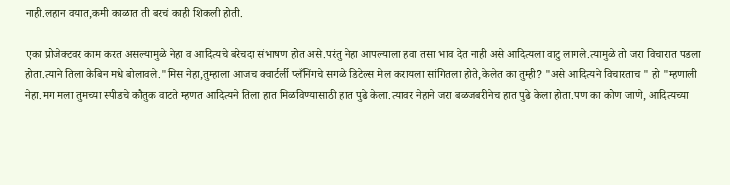नाही.लहान वयात,कमी काळात ती बरचं काही शिकली होती.

एका प्रोजेक्टवर काम करत असल्यामुळे नेहा व आदित्यचे बरेचदा संभाषण होत असे.परंतु नेहा आपल्याला हवा तसा भाव देत नाही असे आदित्यला वाटु लागले.त्यामुळे तो जरा विचारात पडला होता.त्याने तिला केबिन मधे बोलावले."मिस नेहा,तुम्हाला आजच क्वार्टर्ली प्लँनिंगचे सगळे डिटेल्स मेल करायला सांगितला होते,केलेत का तुम्ही? "असे आदित्यने विचारताच " हो "म्हणाली नेहा.मग मला तुमच्या स्पीडचे कौतुक वाटते म्हणत आदित्यने तिला हात मिळविण्यासाठी हात पुढे केला.त्यावर नेहाने जरा बळजबरीनेच हात पुढे केला होता.पण का कोण जाणे, आदित्यच्या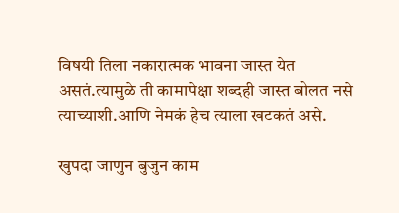विषयी तिला नकारात्मक भावना जास्त येत असतं.त्यामुळे ती कामापेक्षा शब्दही जास्त बोलत नसे त्याच्याशी.आणि नेमकं हेच त्याला खटकतं असे.

खुपदा जाणुन बुजुन काम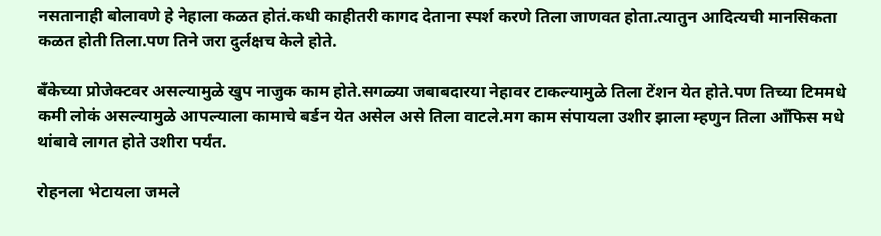नसतानाही बोलावणे हे नेहाला कळत होतं.कधी काहीतरी कागद देताना स्पर्श करणे तिला जाणवत होता.त्यातुन आदित्यची मानसिकता कळत होती तिला.पण तिने जरा दुर्लक्षच केले होते.

बँकेच्या प्रोजेक्टवर असल्यामुळे खुप नाजुक काम होते.सगळ्या जबाबदारया नेहावर टाकल्यामुळे तिला टेंशन येत होते.पण तिच्या टिममधे कमी लोकं असल्यामुळे आपल्याला कामाचे बर्डन येत असेल असे तिला वाटले.मग काम संपायला उशीर झाला म्हणुन तिला आँफिस मधे थांबावे लागत होते उशीरा पर्यंत.

रोहनला भेटायला जमले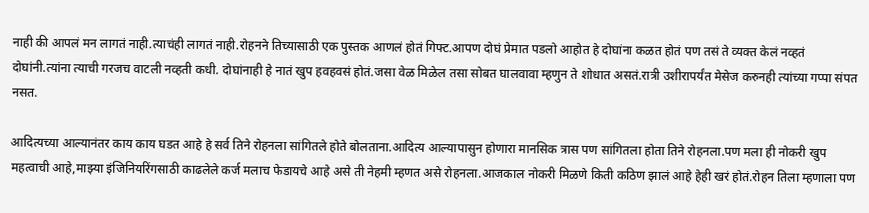नाही की आपलं मन लागतं नाही.त्याचंही लागतं नाही.रोहनने तिच्यासाठी एक पुस्तक आणलं होतं गिफ्ट.आपण दोघं प्रेमात पडलो आहोत हे दोघांना कळत होतं पण तसं ते व्यक्त केलं नव्हतं दोघांनी.त्यांना त्याची गरजच वाटली नव्हती कधी. दोघांनाही हे नातं खुप हवहवसं होतं.जसा वेळ मिळेल तसा सोबत घालवावा म्हणुन ते शोधात असतं.रात्री उशीरापर्यंत मेसेज करुनही त्यांच्या गप्पा संपत नसत.

आदित्यच्या आल्यानंतर काय काय घडत आहे हे सर्व तिने रोहनला सांगितले होते बोलताना.आदित्य आल्यापासुन होणारा मानसिक त्रास पण सांगितला होता तिने रोहनला.पण मला ही नोकरी खुप महत्वाची आहे,माझ्या इंजिनियरिंगसाठी काढलेले कर्ज मलाच फेडायचे आहे असे ती नेहमी म्हणत असे रोहनला.आजकाल नोकरी मिळणे किती कठिण झालं आहे हेही खरं होतं.रोहन तिला म्हणाला पण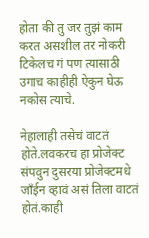होता की तु जर तुझं काम करत असशील तर नोकरी टिकेलच गं पण त्यासाठी उगाच काहीही ऐकुन घेऊ नकोस त्याचे.

नेहालाही तसेचं वाटतं होते.लवकरच हा प्रोजेक्ट संपवुन दुसरया प्रोजेक्टमधे जाँईन व्हावं असं तिला वाटतं होतं.काही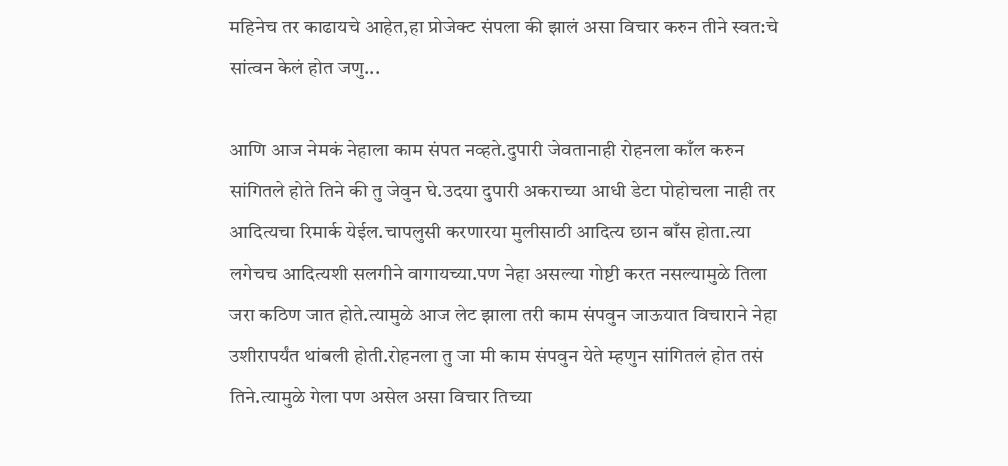महिनेच तर काढायचे आहेत,हा प्रोजेक्ट संपला की झालं असा विचार करुन तीने स्वत:चे सांत्वन केलं होत जणु...

आणि आज नेमकं नेहाला काम संपत नव्हते.दुपारी जेवतानाही रोहनला काँल करुन सांगितले होते तिने की तु जेवुन घे.उदया दुपारी अकराच्या आधी डेटा पोहोचला नाही तर आदित्यचा रिमार्क येईल.चापलुसी करणारया मुलीसाठी आदित्य छान बाँस होता.त्या लगेचच आदित्यशी सलगीने वागायच्या.पण नेहा असल्या गोष्टी करत नसल्यामुळे तिला जरा कठिण जात होते.त्यामुळे आज लेट झाला तरी काम संपवुन जाऊयात विचाराने नेहा उशीरापर्यंत थांबली होती.रोहनला तु जा मी काम संपवुन येते म्हणुन सांगितलं होत तसं तिने.त्यामुळे गेला पण असेल असा विचार तिच्या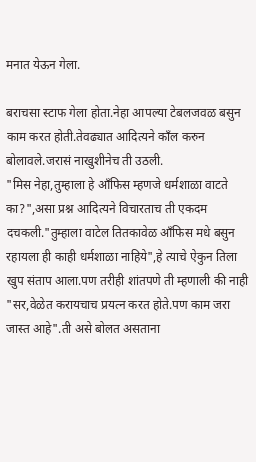मनात येऊन गेला.

बराचसा स्टाफ गेला होता.नेहा आपल्या टेबलजवळ बसुन काम करत होती.तेवढ्यात आदित्यने काँल करुन बोलावले.जरासं नाखुशीनेच ती उठली.
"मिस नेहा,तुम्हाला हे आँफिस म्हणजे धर्मशाळा वाटते का?",असा प्रश्न आदित्यने विचारताच ती एकदम दचकली."तुम्हाला वाटेल तितकावेळ आँफिस मधे बसुन रहायला ही काही धर्मशाळा नाहिये",हे त्याचे ऐकुन तिला खुप संताप आला.पण तरीही शांतपणे ती म्हणाली की नाही "सर,वेळेत करायचाच प्रयत्न करत होते.पण काम जरा जास्त आहे".ती असे बोलत असताना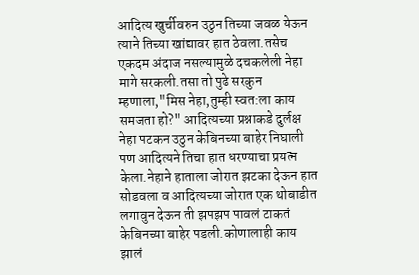आदित्य खुर्चीवरुन उठुन तिच्या जवळ येऊन त्याने तिच्या खांद्यावर हात ठेवला.तसेच एकदम अंदाज नसल्यामुळे दचकलेली नेहा मागे सरकली.तसा तो पुढे सरकुन म्हणाला,"मिस नेहा,तुम्ही स्वत:ला काय समजता हो?" आदित्यच्या प्रश्नाकडे दुर्लक्ष नेहा पटकन उठुन केबिनच्या बाहेर निघाली पण आदित्यने तिचा हात धरण्याचा प्रयत्न केला.नेहाने हाताला जोरात झटका देऊन हात सोडवला व आदित्यच्या जोरात एक थोबाडीत लगावुन देऊन ती झपझप पावलं टाकतं केबिनच्या बाहेर पडली.कोणालाही काय झालं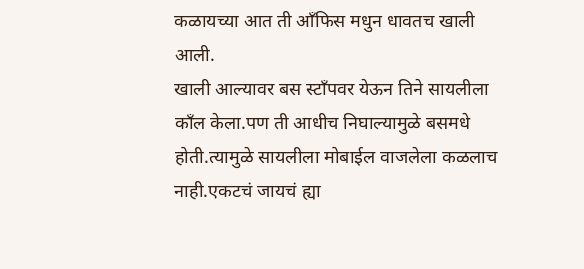कळायच्या आत ती आँफिस मधुन धावतच खाली आली.
खाली आल्यावर बस स्टाँपवर येऊन तिने सायलीला काँल केला.पण ती आधीच निघाल्यामुळे बसमधे होती.त्यामुळे सायलीला मोबाईल वाजलेला कळलाच नाही.एकटचं जायचं ह्या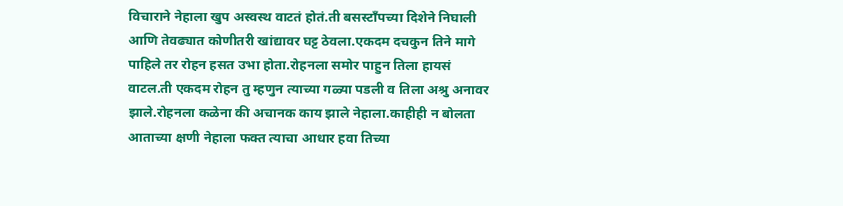विचाराने नेहाला खुप अस्वस्थ वाटतं होतं.ती बसस्टाँपच्या दिशेने निघाली आणि तेवढ्यात कोणीतरी खांद्यावर घट्ट ठेवला.एकदम दचकुन तिने मागे पाहिले तर रोहन हसत उभा होता.रोहनला समोर पाहुन तिला हायसं वाटल.ती एकदम रोहन तु म्हणुन त्याच्या गळ्या पडली व तिला अश्रु अनावर झाले.रोहनला कळेना की अचानक काय झाले नेहाला.काहीही न बोलता आताच्या क्षणी नेहाला फक्त त्याचा आधार हवा तिच्या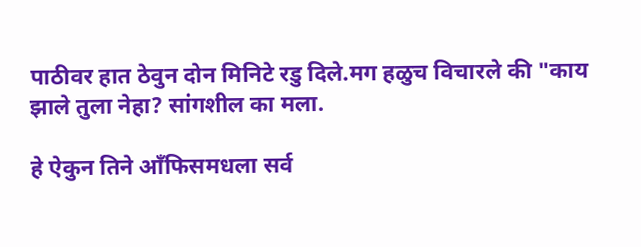पाठीवर हात ठेवुन दोन मिनिटे रडु दिले.मग हळुच विचारले की "काय झाले तुला नेहा? सांगशील का मला.

हे ऐकुन तिने आँफिसमधला सर्व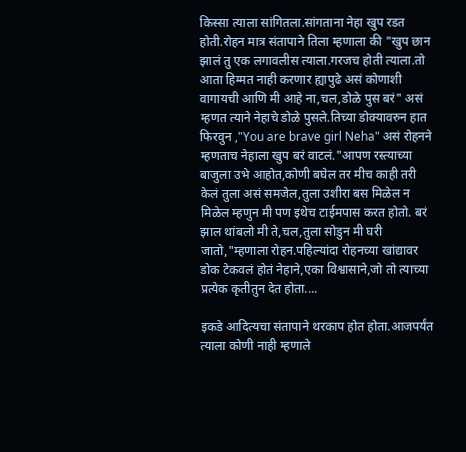किस्सा त्याला सांगितला.सांगताना नेहा खुप रडत होती.रोहन मात्र संतापाने तिला म्हणाला की "खुप छान झालं तु एक लगावलीस त्याला.गरजच होती त्याला.तो आता हिम्मत नाही करणार ह्यापुढे असं कोणाशी वागायची आणि मी आहे ना,चल,डोळे पुस बरं" असं म्हणत त्याने नेहाचे डोळे पुसले.तिच्या डोक्यावरुन हात फिरवुन ,"You are brave girl Neha" असं रोहनने म्हणताच नेहाला खुप बरं वाटलं."आपण रस्त्याच्या बाजुला उभे आहोत,कोणी बघेल तर मीच काही तरी केलं तुला असं समजेल,तुला उशीरा बस मिळेल न मिळेल म्हणुन मी पण इथेच टाईमपास करत होतो. बरं झाल थांबलो मी ते,चल,तुला सोडुन मी घरी जातो,"म्हणाला रोहन.पहिल्यांदा रोहनच्या खांद्यावर डोक टेकवलं होतं नेहाने,एका विश्वासाने,जो तो त्याच्या प्रत्येक कृतीतुन देत होता....

इकडे आदित्यचा संतापाने थरकाप होत होता.आजपर्यंत त्याला कोणी नाही म्हणाले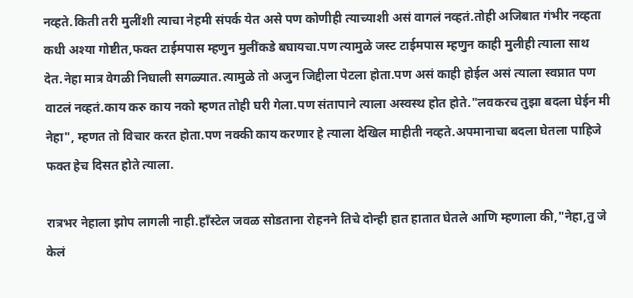नव्हते.किती तरी मुलींशी त्याचा नेहमी संपर्क येत असे पण कोणीही त्याच्याशी असं वागलं नव्हतं.तोही अजिबात गंभीर नव्हता कधी अश्या गोष्टीत,फक्त टाईमपास म्हणुन मुलींकडे बघायचा.पण त्यामुळे जस्ट टाईमपास म्हणुन काही मुलीही त्याला साथ देत.नेहा मात्र वेगळी निघाली सगळ्यात.त्यामुळे तो अजुन जिद्दीला पेटला होता.पण असं काही होईल असं त्याला स्वप्नात पण वाटलं नव्हतं.काय करु काय नको म्हणत तोही घरी गेला.पण संतापाने त्याला अस्वस्थ होत होते."लवकरच तुझा बदला घेईन मी नेहा", म्हणत तो विचार करत होता.पण नक्की काय करणार हे त्याला देखिल माहीती नव्हते.अपमानाचा बदला घेतला पाहिजे फक्त हेच दिसत होते त्याला.

रात्रभर नेहाला झोप लागली नाही.हाँस्टेल जवळ सोडताना रोहनने तिचे दोन्ही हात हातात घेतले आणि म्हणाला की,"नेहा,तु जे केलं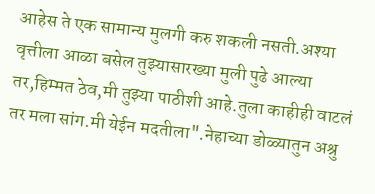आहेस ते एक सामान्य मुलगी करु शकली नसती.अश्या वृत्तीला आळा बसेल तुझ्यासारख्या मुली पुढे आल्या तर,हिम्मत ठेव,मी तुझ्या पाठीशी आहे.तुला काहीही वाटलं तर मला सांग.मी येईन मदतीला".नेहाच्या डोळ्यातुन अश्रु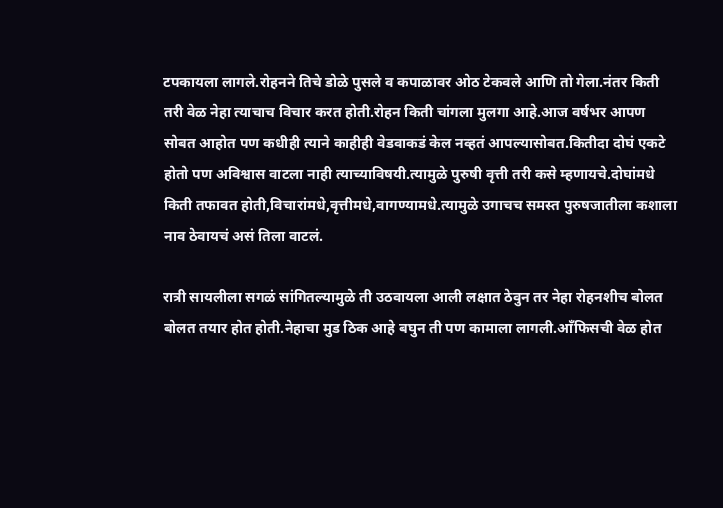टपकायला लागले.रोहनने तिचे डोळे पुसले व कपाळावर ओठ टेकवले आणि तो गेला.नंतर किती तरी वेळ नेहा त्याचाच विचार करत होती.रोहन किती चांगला मुलगा आहे.आज वर्षभर आपण सोबत आहोत पण कधीही त्याने काहीही वेडवाकडं केल नव्हतं आपल्यासोबत.कितीदा दोघं एकटे होतो पण अविश्वास वाटला नाही त्याच्याविषयी.त्यामुळे पुरुषी वृत्ती तरी कसे म्हणायचे.दोघांमधे किती तफावत होती,विचारांमधे,वृत्तीमधे,वागण्यामधे.त्यामुळे उगाचच समस्त पुरुषजातीला कशाला नाव ठेवायचं असं तिला वाटलं.

रात्री सायलीला सगळं सांगितल्यामुळे ती उठवायला आली लक्षात ठेवुन तर नेहा रोहनशीच बोलत बोलत तयार होत होती.नेहाचा मुड ठिक आहे बघुन ती पण कामाला लागली.आँफिसची वेळ होत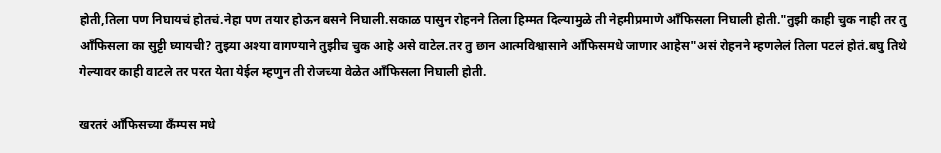होती,तिला पण निघायचं होतचं.नेहा पण तयार होऊन बसने निघाली.सकाळ पासुन रोहनने तिला हिम्मत दिल्यामुळे ती नेहमीप्रमाणे आँफिसला निघाली होती."तुझी काही चुक नाही तर तु आँफिसला का सुट्टी घ्यायची? तुझ्या अश्या वागण्याने तुझीच चुक आहे असे वाटेल.तर तु छान आत्मविश्वासाने आँफिसमधे जाणार आहेस"असं रोहनने म्हणलेलं तिला पटलं होतं.बघु तिथे गेल्यावर काही वाटले तर परत येता येईल म्हणुन ती रोजच्या वेळेत आँफिसला निघाली होती.

खरतरं आँफिसच्या कँम्पस मधे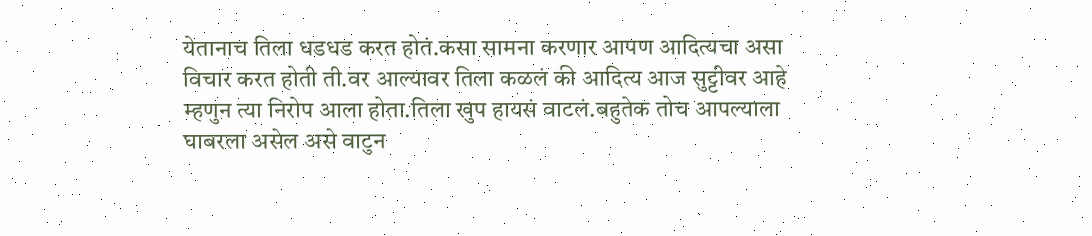येतानाच तिला धडधड करत होतं.कसा सामना करणार आपण आदित्यचा असा विचार करत होती ती.वर आल्यावर तिला कळलं की आदित्य आज सुट्टीवर आहे म्हणुन त्या निरोप आला होता.तिला खुप हायसं वाटलं.बहुतेक तोच आपल्याला घाबरला असेल असे वाटुन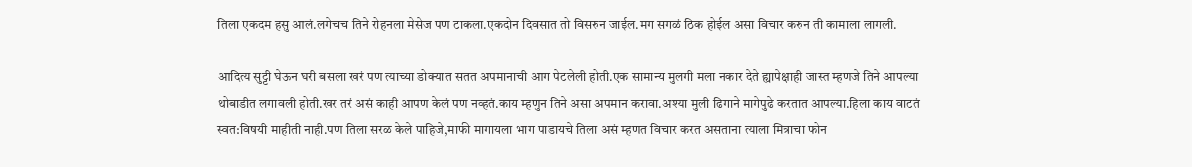तिला एकदम हसु आलं.लगेचच तिने रोहनला मेसेज पण टाकला.एकदोन दिवसात तो विसरुन जाईल.मग सगळं ठिक होईल असा विचार करुन ती कामाला लागली.

आदित्य सुट्टी घेऊन घरी बसला खरं पण त्याच्या डोक्यात सतत अपमानाची आग पेटलेली होती.एक सामान्य मुलगी मला नकार देते ह्यापेक्षाही जास्त म्हणजे तिने आपल्या थोबाडीत लगावली होती.खर तरं असं काही आपण केलं पण नव्हतं.काय म्हणुन तिने असा अपमान करावा.अश्या मुली ढिगाने मागेपुढे करतात आपल्या.हिला काय वाटतं स्वत:विषयी माहीती नाही.पण तिला सरळ केले पाहिजे,माफी मागायला भाग पाडायचे तिला असं म्हणत विचार करत असताना त्याला मित्राचा फोन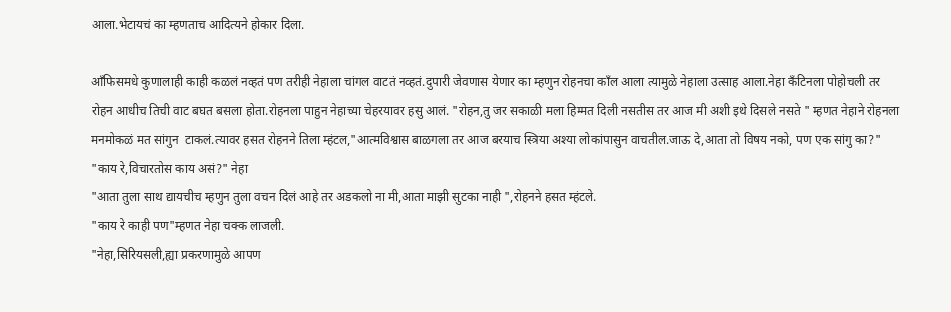आला.भेटायचं का म्हणताच आदित्यने होकार दिला.

आँफिसमधे कुणालाही काही कळलं नव्हतं पण तरीही नेहाला चांगल वाटतं नव्हतं.दुपारी जेवणास येणार का म्हणुन रोहनचा काँल आला त्यामुळे नेहाला उत्साह आला.नेहा कँटिनला पोहोचली तर रोहन आधीच तिची वाट बघत बसला होता.रोहनला पाहुन नेहाच्या चेहरयावर हसु आलं. "रोहन,तु जर सकाळी मला हिम्मत दिली नसतीस तर आज मी अशी इथे दिसले नसते " म्हणत नेहाने रोहनला मनमोकळं मत सांगुन  टाकलं.त्यावर हसत रोहनने तिला म्हंटल,"आत्मविश्वास बाळगला तर आज बरयाच स्त्रिया अश्या लोकांपासुन वाचतील.जाऊ दे,आता तो विषय नको, पण एक सांगु का?"
"काय रे,विचारतोस काय असं?" नेहा
"आता तुला साथ द्यायचीच म्हणुन तुला वचन दिलं आहे तर अडकलो ना मी,आता माझी सुटका नाही ",रोहनने हसत म्हंटले.
"काय रे काही पण"म्हणत नेहा चक्क लाजली.
"नेहा,सिरियसली,ह्या प्रकरणामुळे आपण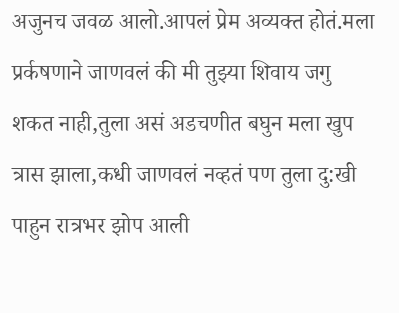अजुनच जवळ आलो.आपलं प्रेम अव्यक्त होतं.मला प्रर्कषणाने जाणवलं की मी तुझ्या शिवाय जगु शकत नाही,तुला असं अडचणीत बघुन मला खुप त्रास झाला,कधी जाणवलं नव्हतं पण तुला दु:खी पाहुन रात्रभर झोप आली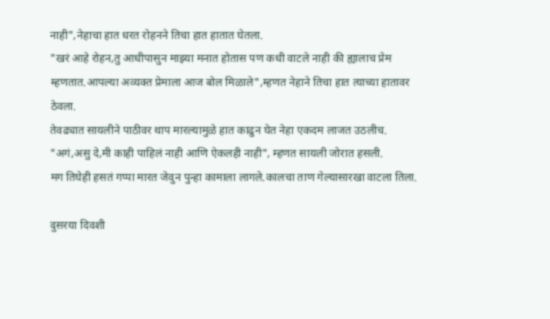नाही",नेहाचा हात धरत रोहनने तिचा हात हातात घेतला.
"खरं आहे रोहन,तु आधीपासुन माझ्या मनात होतास पण कधी वाटले नाही की ह्यालाच प्रेम म्हणतात.आपल्या अव्यक्त प्रेमाला आज बोल मिळाले",म्हणत नेहाने तिचा हात त्याच्या हातावर ठेवला.
तेवढ्यात सायलीने पाठीवर थाप मारल्यामुळे हात काढुन घेत नेहा एकदम लाजत उठलीच.
"अगं,असु दे,मी काही पाहिलं नाही आणि ऐकलही नाही", म्हणत सायली जोरात हसली.
मग तिघेही हसतं गप्पा मारत जेवुन पुन्हा कामाला लागले.कालचा ताण गेल्यासारखा वाटला तिला.

दुसरया दिवशी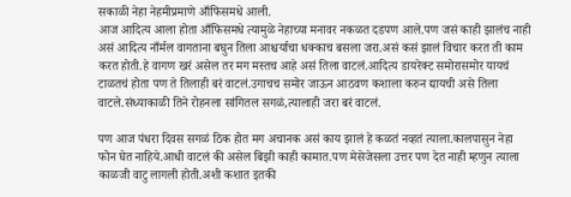सकाळी नेहा नेहमीप्रमाणे आँफिसमधे आली.
आज आदित्य आला होता आँफिसमधे त्यामुळे नेहाच्या मनावर नकळत दडपण आले.पण जसं काही झालंच नाही असं आदित्य नाँर्मल वागताना बघुन तिला आश्चर्याचा धक्काच बसला जरा.असं कसं झालं विचार करत ती काम करत होती.हे वागण खरं असेल तर मग मस्तच आहे असं तिला वाटलं.आदित्य डायरेक्ट समोरासमोर यायचं टाळतचं होता पण ते तिलाही बरं वाटलं.उगाचच समोर जाऊन आठवण कशाला करुन द्यायची असे तिला वाटले.संध्याकाळी तिने रोहनला सांगितल सगळं,त्यालाही जरा बरं वाटलं.

पण आज पंधरा दिवस सगळं ठिक होत मग अचानक असं काय झालं हे कळतं नव्हतं त्याला.कालपासुन नेहा फोन घेत नाहिये.आधी वाटलं की असेल बिझी काही कामात.पण मेसेजेसला उत्तर पण देत नाही म्हणुन त्याला काळजी वाटु लागली होती.अशी कशात इतकी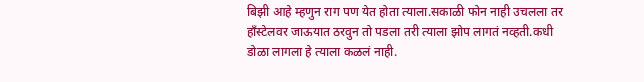बिझी आहे म्हणुन राग पण येत होता त्याला.सकाळी फोन नाही उचलला तर हाँस्टेलवर जाऊयात ठरवुन तो पडला तरी त्याला झोप लागतं नव्हती.कधी डोळा लागला हे त्याला कळलं नाही.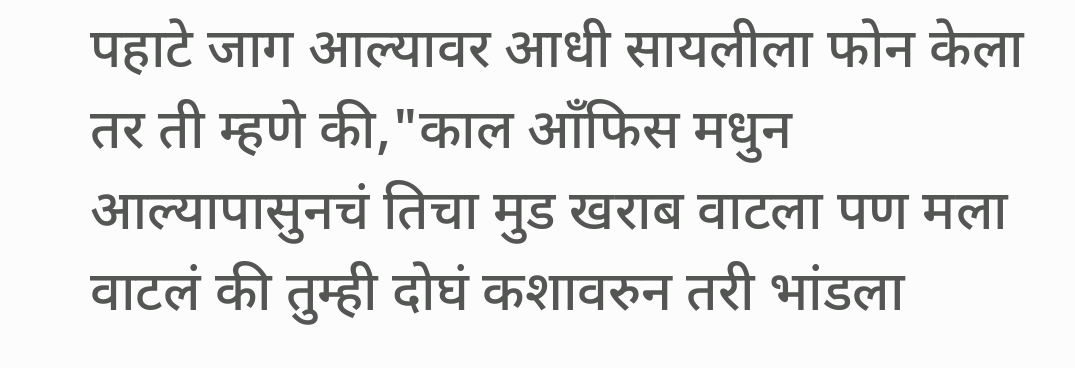पहाटे जाग आल्यावर आधी सायलीला फोन केला तर ती म्हणे की,"काल आँफिस मधुन आल्यापासुनचं तिचा मुड खराब वाटला पण मला वाटलं की तुम्ही दोघं कशावरुन तरी भांडला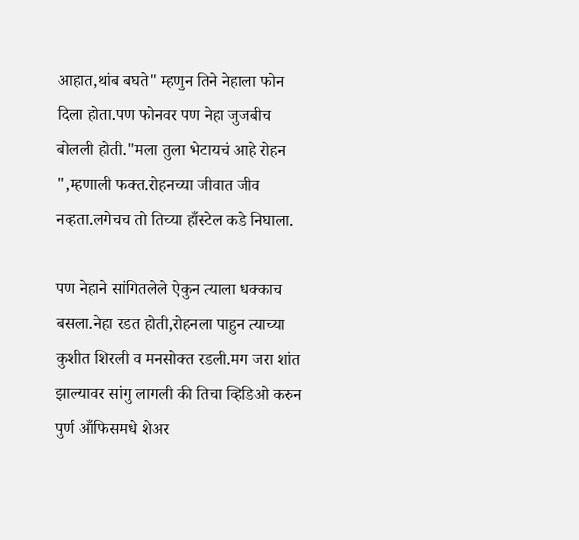आहात,थांब बघते" म्हणुन तिने नेहाला फोन दिला होता.पण फोनवर पण नेहा जुजबीच बोलली होती."मला तुला भेटायचं आहे रोहन ",म्हणाली फक्त.रोहनच्या जीवात जीव नव्हता.लगेचच तो तिच्या हाँस्टेल कडे निघाला.

पण नेहाने सांगितलेले ऐकुन त्याला धक्काच बसला.नेहा रडत होती,रोहनला पाहुन त्याच्या कुशीत शिरली व मनसोक्त रडली.मग जरा शांत झाल्यावर सांगु लागली की तिचा व्हिडिओ करुन पुर्ण आँफिसमधे शेअर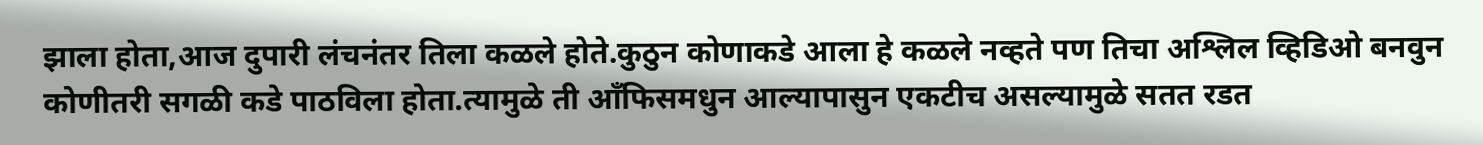झाला होता,आज दुपारी लंचनंतर तिला कळले होते.कुठुन कोणाकडे आला हे कळले नव्हते पण तिचा अश्लिल व्हिडिओ बनवुन कोणीतरी सगळी कडे पाठविला होता.त्यामुळे ती आँफिसमधुन आल्यापासुन एकटीच असल्यामुळे सतत रडत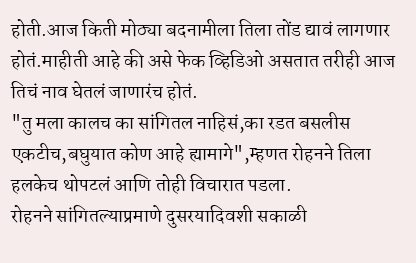होती.आज किती मोठ्या बदनामीला तिला तोंड द्यावं लागणार होतं.माहीती आहे की असे फेक व्हिडिओ असतात तरीही आज तिचं नाव घेतलं जाणारंच होतं.
"तु मला कालच का सांगितल नाहिसं,का रडत बसलीस एकटीच,बघुयात कोण आहे ह्यामागे",म्हणत रोहनने तिला हलकेच थोपटलं आणि तोही विचारात पडला.
रोहनने सांगितल्याप्रमाणे दुसरयादिवशी सकाळी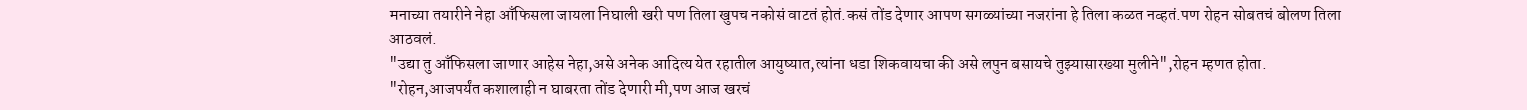मनाच्या तयारीने नेहा आँफिसला जायला निघाली खरी पण तिला खुपच नकोसं वाटतं होतं.कसं तोंड देणार आपण सगळ्यांच्या नजरांना हे तिला कळत नव्हतं.पण रोहन सोबतचं बोलण तिला आठवलं.
"उद्या तु आँफिसला जाणार आहेस नेहा,असे अनेक आदित्य येत रहातील आयुष्यात,त्यांना धडा शिकवायचा की असे लपुन बसायचे तुझ्यासारख्या मुलीने",रोहन म्हणत होता.
"रोहन,आजपर्यंत कशालाही न घाबरता तोंड देणारी मी,पण आज खरचं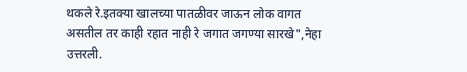थकले रे.इतक्या खालच्या पातळीवर जाऊन लोक वागत असतील तर काही रहात नाही रे जगात जगण्या सारखे",नेहा उत्तरली.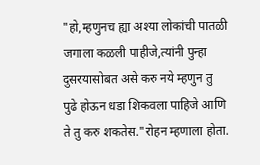"हो,म्हणुनच ह्या अश्या लोकांची पातळी जगाला कळली पाहीजे,त्यांनी पुन्हा दुसरयासोबत असे करु नये म्हणुन तु पुढे होऊन धडा शिकवला पाहिजे आणि ते तु करु शकतेस."रोहन म्हणाला होता.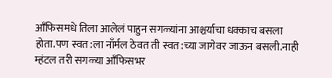आँफिसमधे तिला आलेलं पाहुन सगळ्यांना आश्चर्याचा धक्काच बसला होता.पण स्वत:ला नाँर्मल ठेवत ती स्वत:च्या जागेवर जाऊन बसली.नाही म्हंटल तरी सगळ्या आँफिसभर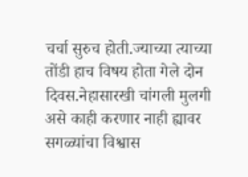चर्चा सुरुच होती.ज्याच्या त्याच्या तोंडी हाच विषय होता गेले दोन दिवस.नेहासारखी चांगली मुलगी असे काही करणार नाही ह्यावर सगळ्यांचा विश्वास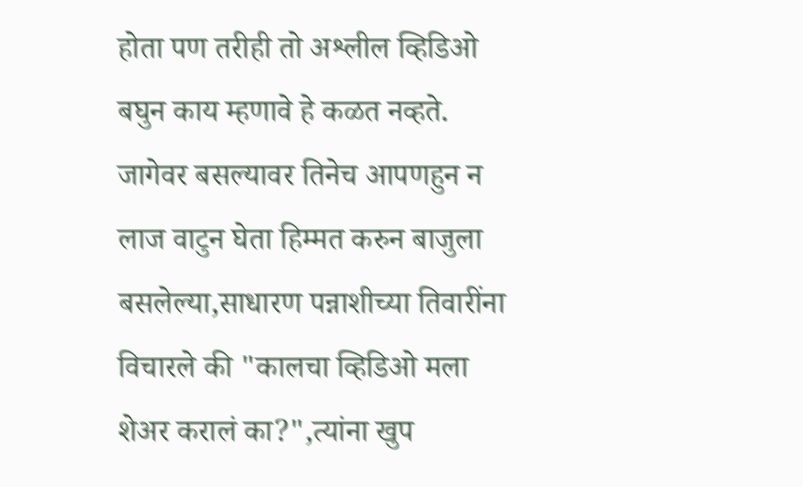होता पण तरीही तो अश्लील व्हिडिओ बघुन काय म्हणावे हे कळत नव्हते.
जागेवर बसल्यावर तिनेच आपणहुन न लाज वाटुन घेता हिम्मत करुन बाजुला बसलेल्या,साधारण पन्नाशीच्या तिवारींना विचारले की "कालचा व्हिडिओ मला शेअर करालं का?",त्यांना खुप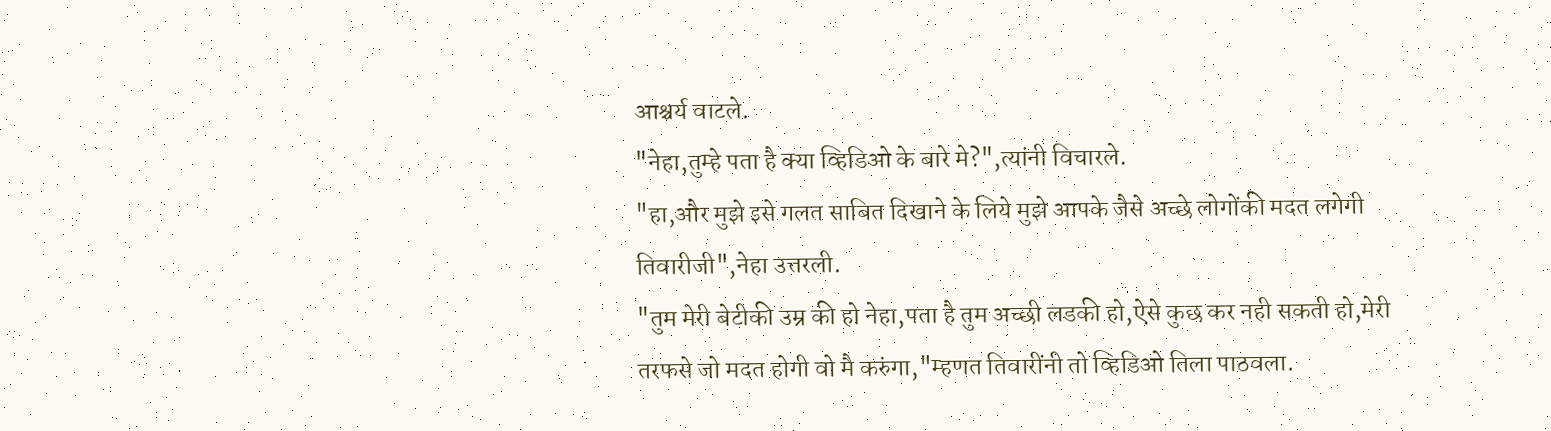आश्चर्य वाटले.
"नेहा,तुम्हे पता है क्या व्हिडिओ के बारे मे?",त्यांनी विचारले.
"हा,और मुझे इसे गलत साबित दिखाने के लिये मुझे आपके जैसे अच्छे लोगोंकी मदत लगेगी तिवारीजी",नेहा उत्तरली.
"तुम मेरी बेटीकी उम्र की हो नेहा,पता है तुम अच्छी लडकी हो,ऐसे कुछ कर नही सकती हो,मेरी तरफसे जो मदत होगी वो मै करुंगा,"म्हणत तिवारींनी तो व्हिडिओ तिला पाठवला.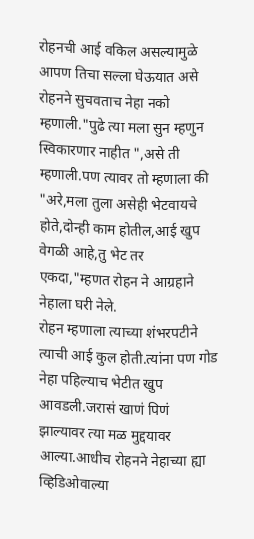रोहनची आई वकिल असल्यामुळे आपण तिचा सल्ला घेऊयात असे रोहनने सुचवताच नेहा नको म्हणाली."पुढे त्या मला सुन म्हणुन स्विकारणार नाहीत ",असे ती म्हणाली.पण त्यावर तो म्हणाला की "अरे,मला तुला असेही भेटवायचे होते,दोन्ही काम होतील,आई खुप वेगळी आहे,तु भेट तर एकदा,"म्हणत रोहन ने आग्रहाने नेहाला घरी नेले.
रोहन म्हणाला त्याच्या शंभरपटीने त्याची आई कुल होती.त्यांना पण गोड नेहा पहिल्याच भेटीत खुप आवडली.जरासं खाणं पिणं झाल्यावर त्या मळ मुद्दयावर आल्या.आधीच रोहनने नेहाच्या ह्या व्हिडिओवाल्या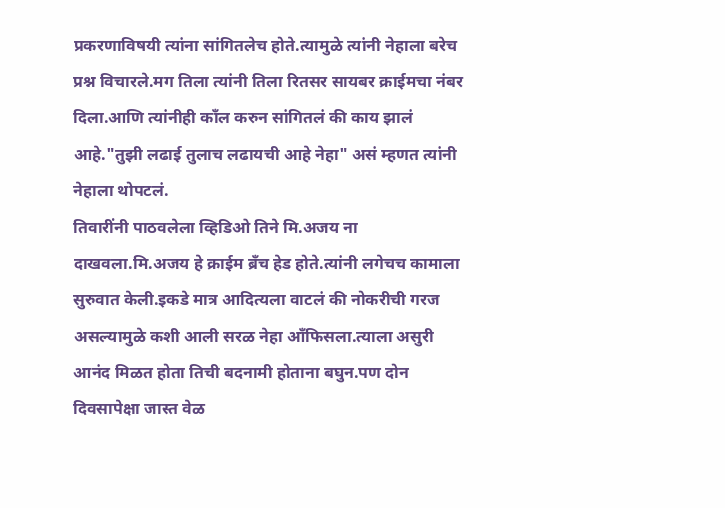प्रकरणाविषयी त्यांना सांगितलेच होते.त्यामुळे त्यांनी नेहाला बरेच प्रश्न विचारले.मग तिला त्यांनी तिला रितसर सायबर क्राईमचा नंबर दिला.आणि त्यांनीही काँल करुन सांगितलं की काय झालं आहे."तुझी लढाई तुलाच लढायची आहे नेहा" असं म्हणत त्यांनी नेहाला थोपटलं.
तिवारींनी पाठवलेला व्हिडिओ तिने मि.अजय ना दाखवला.मि.अजय हे क्राईम ब्रँच हेड होते.त्यांनी लगेचच कामाला सुरुवात केली.इकडे मात्र आदित्यला वाटलं की नोकरीची गरज असल्यामुळे कशी आली सरळ नेहा आँफिसला.त्याला असुरी आनंद मिळत होता तिची बदनामी होताना बघुन.पण दोन दिवसापेक्षा जास्त वेळ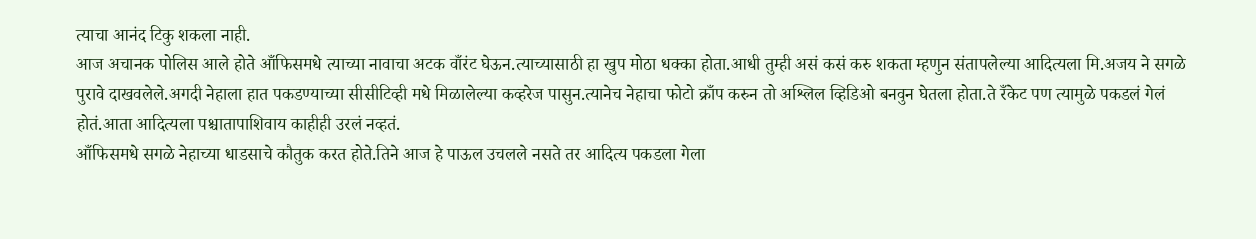त्याचा आनंद टिकु शकला नाही.
आज अचानक पोलिस आले होते आँफिसमधे त्याच्या नावाचा अटक वाँरंट घेऊन.त्याच्यासाठी हा खुप मोठा धक्का होता.आधी तुम्ही असं कसं करु शकता म्हणुन संतापलेल्या आदित्यला मि.अजय ने सगळे पुरावे दाखवलेले.अगदी नेहाला हात पकडण्याच्या सीसीटिव्ही मधे मिळालेल्या कव्हरेज पासुन.त्यानेच नेहाचा फोटो क्राँप करुन तो अश्लिल व्हिडिओ बनवुन घेतला होता.ते रँकेट पण त्यामुळे पकडलं गेलं होतं.आता आदित्यला पश्चातापाशिवाय काहीही उरलं नव्हतं.
आँफिसमधे सगळे नेहाच्या धाडसाचे कौतुक करत होते.तिने आज हे पाऊल उचलले नसते तर आदित्य पकडला गेला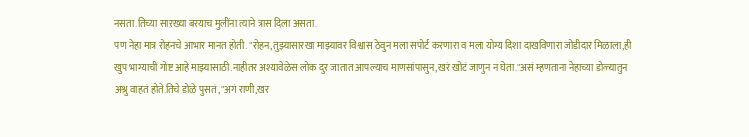नसता.तिच्या सारख्या बरयाच मुलींना त्याने त्रास दिला असता.
पण नेहा मात्र रोहनचे आभार मानत होती. "रोहन,तुझ्यासारखा माझ्यावर विश्वास ठेवुन मला सपोर्ट करणारा व मला योग्य दिशा दाखविणारा जोडीदार मिळाला,ही खुप भाग्याची गोष्ट आहे माझ्यासाठी.नाहीतर अश्यावेळेस लोक दुर जातात आपल्याच माणसांपासुन,खरं खोटं जाणुन न घेता."असं म्हणताना नेहाच्या डोळ्यातुन अश्रु वाहतं होते.तिचे डोळे पुसतं ,"अगं राणी,खर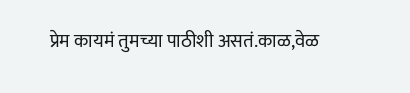प्रेम कायमं तुमच्या पाठीशी असतं.काळ,वेळ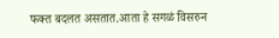फक्त बदलत असतात.आता हे सगळं विसरुन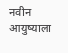नवीन आयुष्याला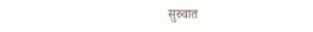सुरुवात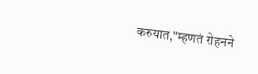करुयात,"म्हणतं रोहनने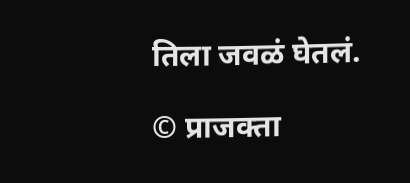तिला जवळं घेतलं.

© प्राजक्ता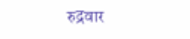रुद्रवार